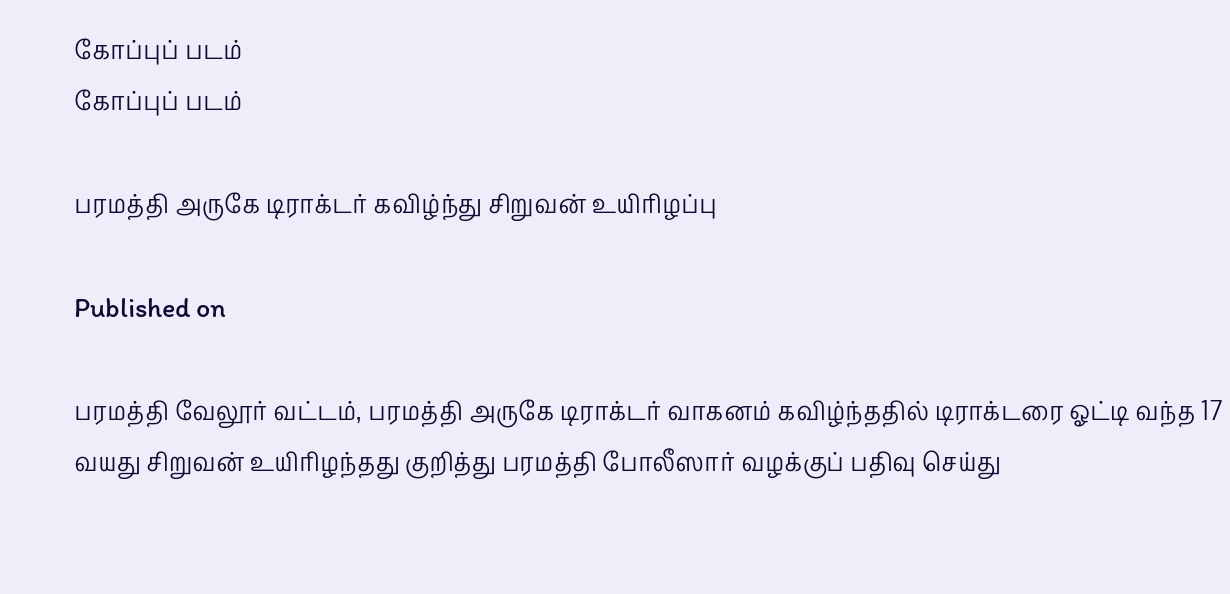கோப்புப் படம்
கோப்புப் படம்

பரமத்தி அருகே டிராக்டர் கவிழ்ந்து சிறுவன் உயிரிழப்பு

Published on

பரமத்தி வேலூர் வட்டம், பரமத்தி அருகே டிராக்டர் வாகனம் கவிழ்ந்ததில் டிராக்டரை ஓட்டி வந்த 17 வயது சிறுவன் உயிரிழந்தது குறித்து பரமத்தி போலீஸார் வழக்குப் பதிவு செய்து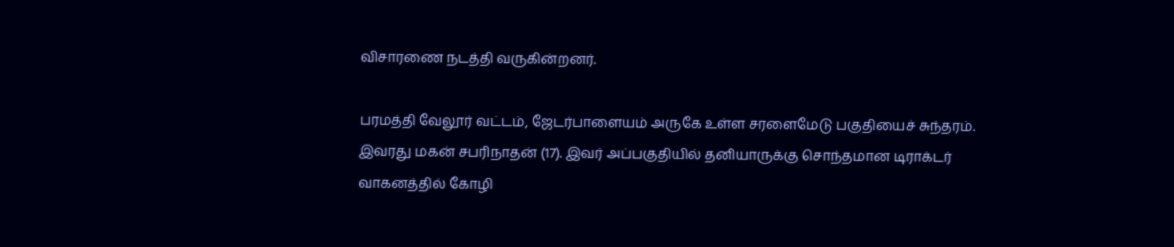விசாரணை நடத்தி வருகின்றனர்.

பரமத்தி வேலூர் வட்டம், ஜேடர்பாளையம் அருகே உள்ள சரளைமேடு பகுதியைச் சுந்தரம். இவரது மகன் சபரிநாதன் (17). இவர் அப்பகுதியில் தனியாருக்கு சொந்தமான டிராக்டர் வாகனத்தில் கோழி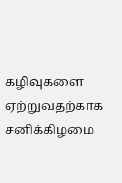கழிவுகளை ஏற்றுவதற்காக சனிக்கிழமை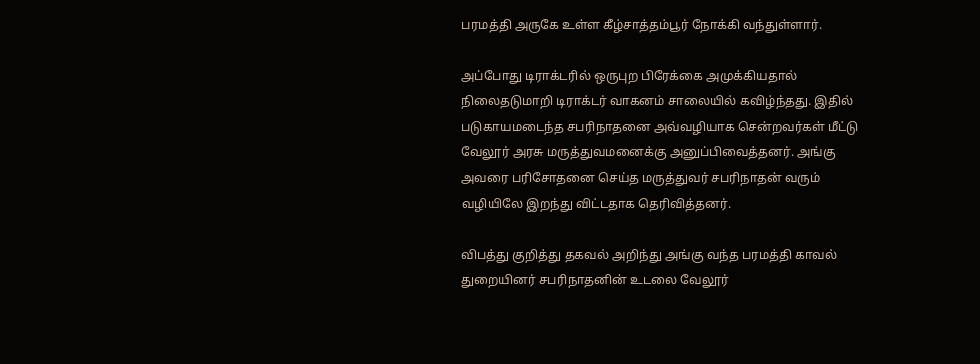பரமத்தி அருகே உள்ள கீழ்சாத்தம்பூர் நோக்கி வந்துள்ளார்.

அப்போது டிராக்டரில் ஒருபுற பிரேக்கை அமுக்கியதால் நிலைதடுமாறி டிராக்டர் வாகனம் சாலையில் கவிழ்ந்தது. இதில் படுகாயமடைந்த சபரிநாதனை அவ்வழியாக சென்றவர்கள் மீட்டு வேலூர் அரசு மருத்துவமனைக்கு அனுப்பிவைத்தனர். அங்கு அவரை பரிசோதனை செய்த மருத்துவர் சபரிநாதன் வரும் வழியிலே இறந்து விட்டதாக தெரிவித்தனர்.

விபத்து குறித்து தகவல் அறிந்து அங்கு வந்த பரமத்தி காவல் துறையினர் சபரிநாதனின் உடலை வேலூர்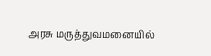அரசு மருத்துவமனையில்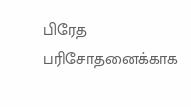பிரேத பரிசோதனைக்காக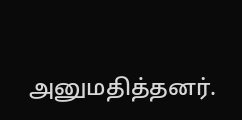அனுமதித்தனர்.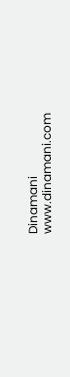Dinamani
www.dinamani.com